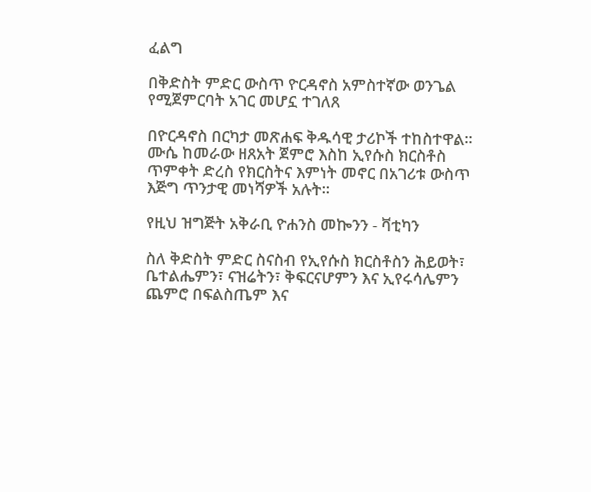ፈልግ

በቅድስት ምድር ውስጥ ዮርዳኖስ አምስተኛው ወንጌል የሚጀምርባት አገር መሆኗ ተገለጸ

በዮርዳኖስ በርካታ መጽሐፍ ቅዱሳዊ ታሪኮች ተከስተዋል። ሙሴ ከመራው ዘጸአት ጀምሮ እስከ ኢየሱስ ክርስቶስ ጥምቀት ድረስ የክርስትና እምነት መኖር በአገሪቱ ውስጥ እጅግ ጥንታዊ መነሻዎች አሉት።

የዚህ ዝግጅት አቅራቢ ዮሐንስ መኰንን - ቫቲካን

ስለ ቅድስት ምድር ስናስብ የኢየሱስ ክርስቶስን ሕይወት፣ ቤተልሔምን፣ ናዝሬትን፣ ቅፍርናሆምን እና ኢየሩሳሌምን ጨምሮ በፍልስጤም እና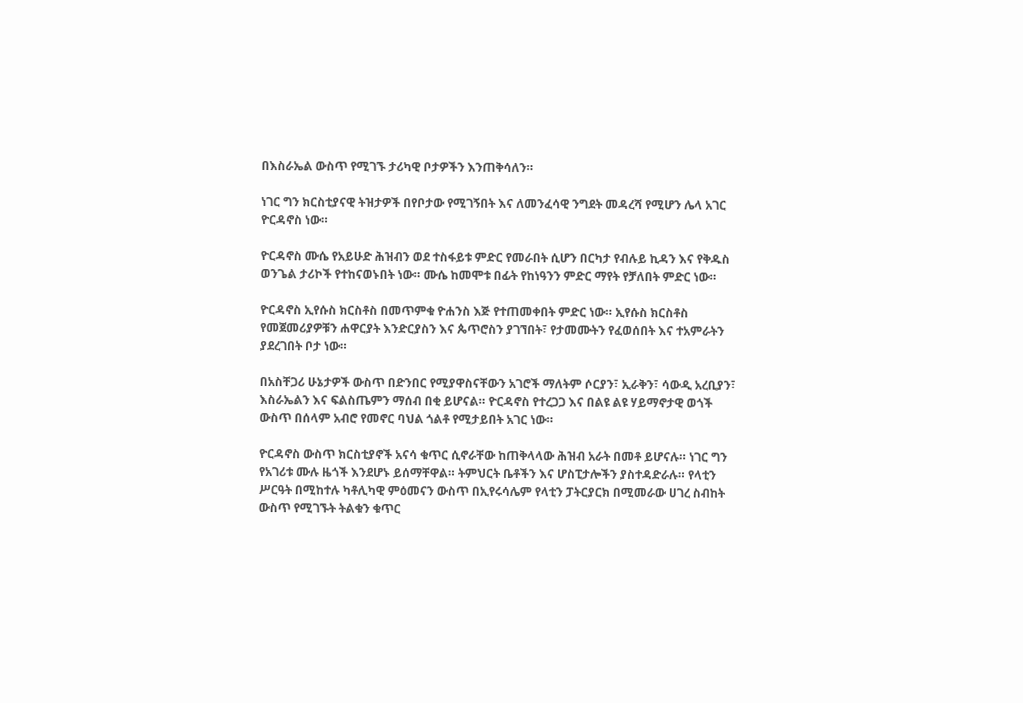በእስራኤል ውስጥ የሚገኙ ታሪካዊ ቦታዎችን እንጠቅሳለን።

ነገር ግን ክርስቲያናዊ ትዝታዎች በየቦታው የሚገኝበት እና ለመንፈሳዊ ንግደት መዳረሻ የሚሆን ሌላ አገር ዮርዳኖስ ነው።

ዮርዳኖስ ሙሴ የአይሁድ ሕዝብን ወደ ተስፋይቱ ምድር የመራበት ሲሆን በርካታ የብሉይ ኪዳን እና የቅዱስ ወንጌል ታሪኮች የተከናወኑበት ነው። ሙሴ ከመሞቱ በፊት የከነዓንን ምድር ማየት የቻለበት ምድር ነው።

ዮርዳኖስ ኢየሱስ ክርስቶስ በመጥምቁ ዮሐንስ እጅ የተጠመቀበት ምድር ነው። ኢየሱስ ክርስቶስ የመጀመሪያዎቹን ሐዋርያት እንድርያስን እና ጴጥሮስን ያገኘበት፣ የታመሙትን የፈወሰበት እና ተአምራትን ያደረገበት ቦታ ነው።

በአስቸጋሪ ሁኔታዎች ውስጥ በድንበር የሚያዋስናቸውን አገሮች ማለትም ሶርያን፣ ኢራቅን፣ ሳውዲ አረቢያን፣ እስራኤልን እና ፍልስጤምን ማሰብ በቂ ይሆናል። ዮርዳኖስ የተረጋጋ እና በልዩ ልዩ ሃይማኖታዊ ወጎች ውስጥ በሰላም አብሮ የመኖር ባህል ጎልቶ የሚታይበት አገር ነው።

ዮርዳኖስ ውስጥ ክርስቲያኖች አናሳ ቁጥር ሲኖራቸው ከጠቅላላው ሕዝብ አራት በመቶ ይሆናሉ። ነገር ግን የአገሪቱ ሙሉ ዜጎች እንደሆኑ ይሰማቸዋል። ትምህርት ቤቶችን እና ሆስፒታሎችን ያስተዳድራሉ። የላቲን ሥርዓት በሚከተሉ ካቶሊካዊ ምዕመናን ውስጥ በኢየሩሳሌም የላቲን ፓትርያርክ በሚመራው ሀገረ ስብከት ውስጥ የሚገኙት ትልቁን ቁጥር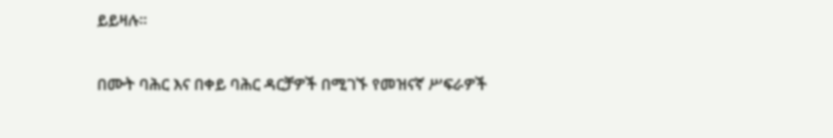ይይዛሉ።

በሙት ባሕር እና በቀይ ባሕር ዳርቻዎች በሚገኙ የመዝናኛ ሥፍራዎች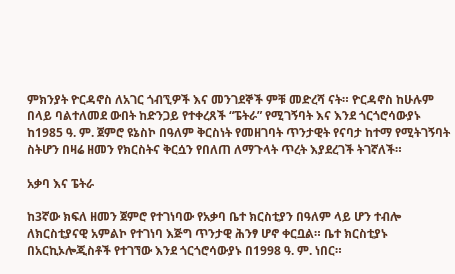ምክንያት ዮርዳኖስ ለአገር ጎብኚዎች እና መንገደኞች ምቹ መድረሻ ናት። ዮርዳኖስ ከሁሉም በላይ ባልተለመደ ውበት ከድንጋይ የተቀረጸች “ፔትራ” የሚገኝባት እና እንደ ጎርጎሮሳውያኑ ከ1985 ዓ. ም. ጀምሮ ዩኔስኮ በዓለም ቅርስነት የመዘገባት ጥንታዊት የናባታ ከተማ የሚትገኝባት ስትሆን በዛሬ ዘመን የክርስትና ቅርሷን የበለጠ ለማጉላት ጥረት እያደረገች ትገኛለች።

አቃባ እና ፔትራ

ከ3ኛው ክፍለ ዘመን ጀምሮ የተገነባው የአቃባ ቤተ ክርስቲያን በዓለም ላይ ሆን ተብሎ ለክርስቲያናዊ አምልኮ የተገነባ እጅግ ጥንታዊ ሕንፃ ሆኖ ቀርቧል። ቤተ ክርስቲያኑ በአርኪኦሎጂስቶች የተገኘው እንደ ጎርጎሮሳውያኑ በ1998 ዓ. ም. ነበር።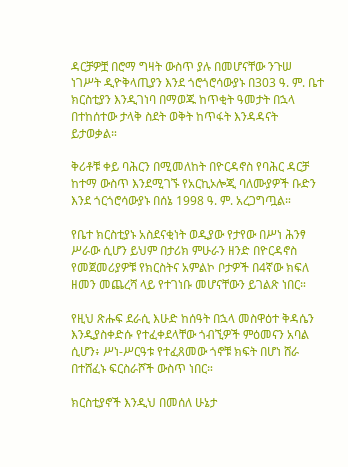ዳርቻዎቿ በሮማ ግዛት ውስጥ ያሉ በመሆናቸው ንጉሠ ነገሥት ዲዮቅላጢያን እንደ ጎሮጎሮሳውያኑ በ303 ዓ. ም. ቤተ ክርስቲያን እንዲገነባ በማወጁ ከጥቂት ዓመታት በኋላ በተከሰተው ታላቅ ስደት ወቅት ከጥፋት እንዳዳናት ይታወቃል።

ቅሪቶቹ ቀይ ባሕርን በሚመለከት በዮርዳኖስ የባሕር ዳርቻ ከተማ ውስጥ እንደሚገኙ የአርኪኦሎጂ ባለሙያዎች ቡድን እንደ ጎርጎሮሳውያኑ በሰኔ 1998 ዓ. ም. አረጋግጧል።

የቤተ ክርስቲያኑ አስደናቂነት ወዲያው የታየው በሥነ ሕንፃ ሥራው ሲሆን ይህም በታሪክ ምሁራን ዘንድ በዮርዳኖስ የመጀመሪያዎቹ የክርስትና አምልኮ ቦታዎች በ4ኛው ክፍለ ዘመን መጨረሻ ላይ የተገነቡ መሆናቸውን ይገልጽ ነበር።

የዚህ ጽሑፍ ደራሲ እሁድ ከሰዓት በኋላ መስዋዕተ ቅዳሴን እንዲያስቀድሱ የተፈቀደላቸው ጎብኚዎች ምዕመናን አባል ሲሆን፥ ሥነ-ሥርዓቱ የተፈጸመው ጎኖቹ ክፍት በሆነ ሸራ በተሸፈኑ ፍርስራሾች ውስጥ ነበር።

ክርስቲያኖች እንዲህ በመሰለ ሁኔታ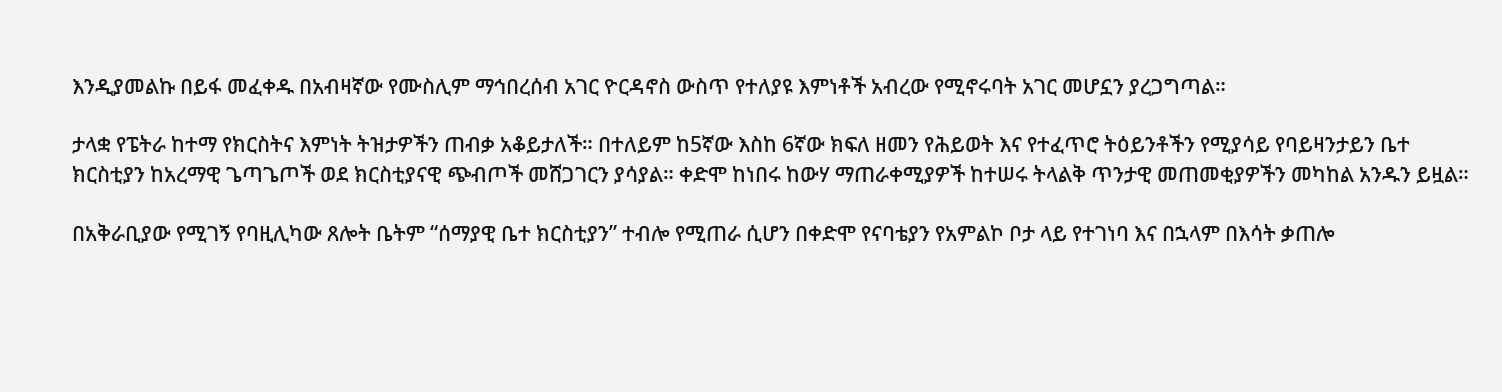እንዲያመልኩ በይፋ መፈቀዱ በአብዛኛው የሙስሊም ማኅበረሰብ አገር ዮርዳኖስ ውስጥ የተለያዩ እምነቶች አብረው የሚኖሩባት አገር መሆኗን ያረጋግጣል።

ታላቋ የፔትራ ከተማ የክርስትና እምነት ትዝታዎችን ጠብቃ አቆይታለች። በተለይም ከ5ኛው እስከ 6ኛው ክፍለ ዘመን የሕይወት እና የተፈጥሮ ትዕይንቶችን የሚያሳይ የባይዛንታይን ቤተ ክርስቲያን ከአረማዊ ጌጣጌጦች ወደ ክርስቲያናዊ ጭብጦች መሸጋገርን ያሳያል። ቀድሞ ከነበሩ ከውሃ ማጠራቀሚያዎች ከተሠሩ ትላልቅ ጥንታዊ መጠመቂያዎችን መካከል አንዱን ይዟል።

በአቅራቢያው የሚገኝ የባዚሊካው ጸሎት ቤትም “ሰማያዊ ቤተ ክርስቲያን” ተብሎ የሚጠራ ሲሆን በቀድሞ የናባቴያን የአምልኮ ቦታ ላይ የተገነባ እና በኋላም በእሳት ቃጠሎ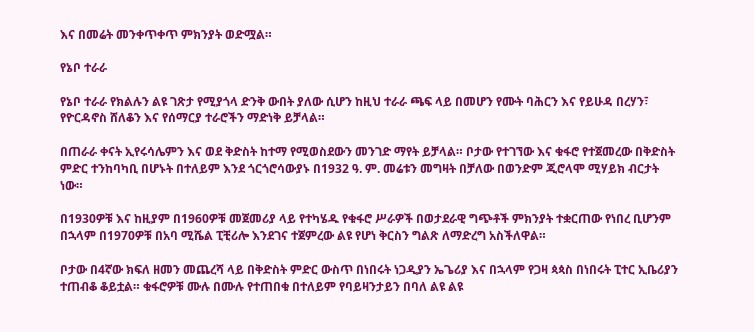እና በመሬት መንቀጥቀጥ ምክንያት ወድሟል።

የኔቦ ተራራ

የኔቦ ተራራ የክልሉን ልዩ ገጽታ የሚያጎላ ድንቅ ውበት ያለው ሲሆን ከዚህ ተራራ ጫፍ ላይ በመሆን የሙት ባሕርን እና የይሁዳ በረሃን፣ የዮርዳኖስ ሸለቆን እና የሰማርያ ተራሮችን ማድነቅ ይቻላል።

በጠራራ ቀናት ኢየሩሳሌምን እና ወደ ቅድስት ከተማ የሚወስደውን መንገድ ማየት ይቻላል። ቦታው የተገኘው እና ቁፋሮ የተጀመረው በቅድስት ምድር ተንከባካቢ በሆኑት በተለይም እንደ ጎርጎሮሳውያኑ በ1932 ዓ. ም. መሬቱን መግዛት በቻለው በወንድም ጂሮላሞ ሚሃይክ ብርታት ነው።

በ1930ዎቹ እና ከዚያም በ1960ዎቹ መጀመሪያ ላይ የተካሄዱ የቁፋሮ ሥራዎች በወታደራዊ ግጭቶች ምክንያት ተቋርጠው የነበረ ቢሆንም በኋላም በ1970ዎቹ በአባ ሚሼል ፒቺሪሎ እንደገና ተጀምረው ልዩ የሆነ ቅርስን ግልጽ ለማድረግ አስችለዋል።

ቦታው በ4ኛው ክፍለ ዘመን መጨረሻ ላይ በቅድስት ምድር ውስጥ በነበሩት ነጋዲያን ኤጌሪያ እና በኋላም የጋዛ ጳጳስ በነበሩት ፒተር ኢቤሪያን ተጠብቆ ቆይቷል። ቁፋሮዎቹ ሙሉ በሙሉ የተጠበቁ በተለይም የባይዛንታይን በባለ ልዩ ልዩ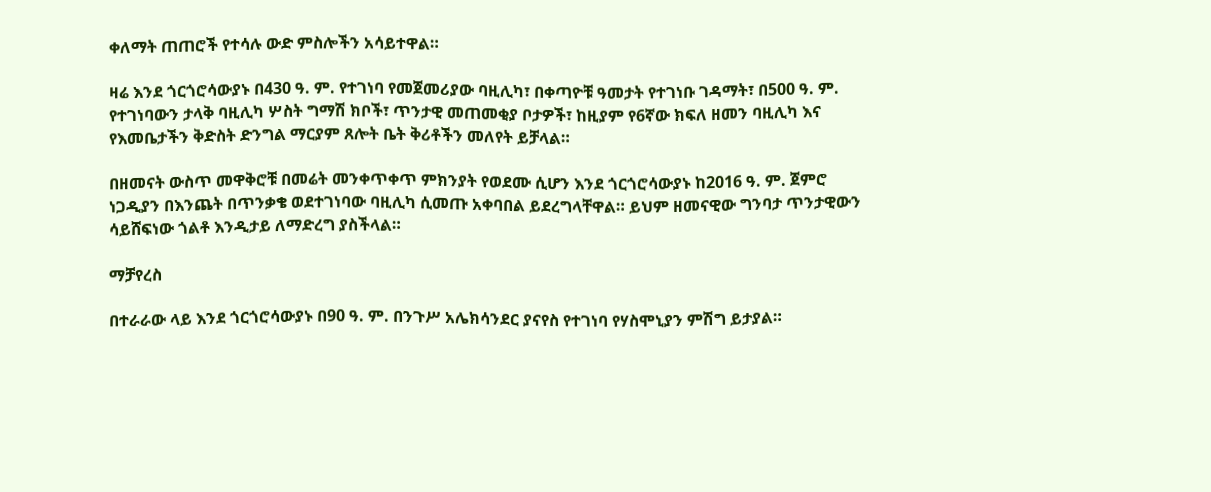ቀለማት ጠጠሮች የተሳሉ ውድ ምስሎችን አሳይተዋል።

ዛሬ እንደ ጎርጎሮሳውያኑ በ430 ዓ. ም. የተገነባ የመጀመሪያው ባዚሊካ፣ በቀጣዮቹ ዓመታት የተገነቡ ገዳማት፣ በ500 ዓ. ም. የተገነባውን ታላቅ ባዚሊካ ሦስት ግማሽ ክቦች፣ ጥንታዊ መጠመቂያ ቦታዎች፣ ከዚያም የ6ኛው ክፍለ ዘመን ባዚሊካ እና የእመቤታችን ቅድስት ድንግል ማርያም ጸሎት ቤት ቅሪቶችን መለየት ይቻላል።

በዘመናት ውስጥ መዋቅሮቹ በመሬት መንቀጥቀጥ ምክንያት የወደሙ ሲሆን እንደ ጎርጎሮሳውያኑ ከ2016 ዓ. ም. ጀምሮ ነጋዲያን በእንጨት በጥንቃቄ ወደተገነባው ባዚሊካ ሲመጡ አቀባበል ይደረግላቸዋል። ይህም ዘመናዊው ግንባታ ጥንታዊውን ሳይሸፍነው ጎልቶ እንዲታይ ለማድረግ ያስችላል።

ማቻየረስ

በተራራው ላይ እንደ ጎርጎሮሳውያኑ በ90 ዓ. ም. በንጉሥ አሌክሳንደር ያናየስ የተገነባ የሃስሞኒያን ምሽግ ይታያል።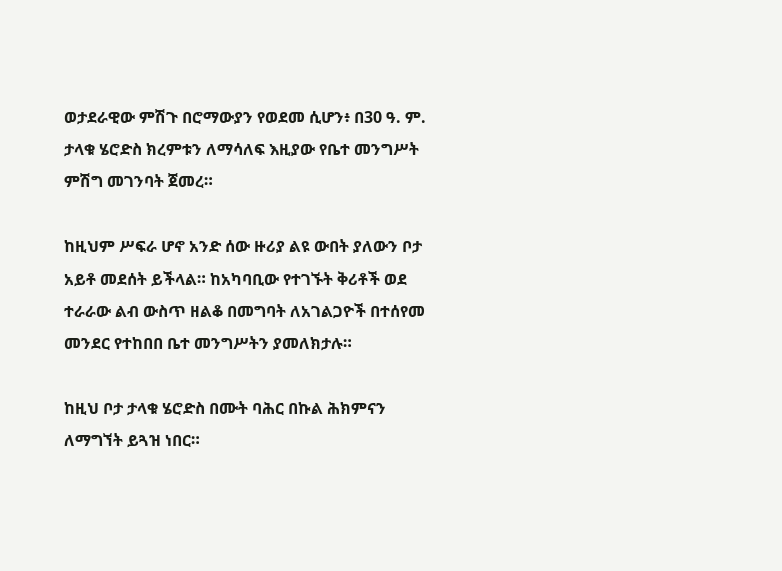ወታደራዊው ምሽጉ በሮማውያን የወደመ ሲሆን፥ በ30 ዓ. ም. ታላቁ ሄሮድስ ክረምቱን ለማሳለፍ እዚያው የቤተ መንግሥት ምሽግ መገንባት ጀመረ።

ከዚህም ሥፍራ ሆኖ አንድ ሰው ዙሪያ ልዩ ውበት ያለውን ቦታ አይቶ መደሰት ይችላል። ከአካባቢው የተገኙት ቅሪቶች ወደ ተራራው ልብ ውስጥ ዘልቆ በመግባት ለአገልጋዮች በተሰየመ መንደር የተከበበ ቤተ መንግሥትን ያመለክታሉ።

ከዚህ ቦታ ታላቁ ሄሮድስ በሙት ባሕር በኩል ሕክምናን ለማግኘት ይጓዝ ነበር።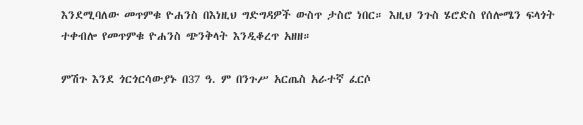እንደሚባለው መጥምቁ ዮሐንስ በእነዚህ ግድግዳዎች ውስጥ ታስሮ ነበር። እዚህ ንጉስ ሄሮድስ የሰሎሜን ፍላጎት ተቀብሎ የመጥምቁ ዮሐንስ ጭንቅላት እንዲቆረጥ አዘዘ።

ምሽጉ እንደ ጎርጎርሳውያኑ በ37 ዓ. ም በንጉሥ አርጤስ አራተኛ ፈርሶ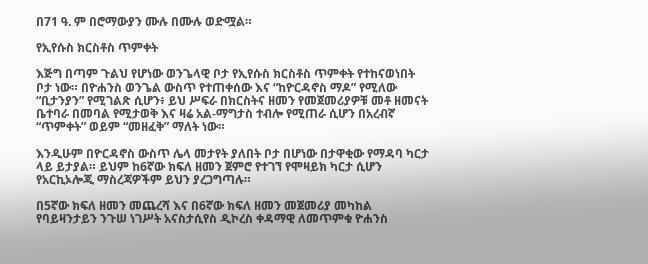በ71 ዓ. ም በሮማውያን ሙሉ በሙሉ ወድሟል።

የኢየሱስ ክርስቶስ ጥምቀት

እጅግ በጣም ጉልህ የሆነው ወንጌላዊ ቦታ የኢየሱስ ክርስቶስ ጥምቀት የተከናወነበት ቦታ ነው። በዮሐንስ ወንጌል ውስጥ የተጠቀሰው እና “ከዮርዳኖስ ማዶ” የሚለው “ቢታንያን” የሚገልጽ ሲሆን፥ ይህ ሥፍራ በክርስትና ዘመን የመጀመሪያዎቹ መቶ ዘመናት ቤተባራ በመባል የሚታወቅ እና ዛሬ አል-ማግታስ ተብሎ የሚጠራ ሲሆን በአረብኛ “ጥምቀት” ወይም “መዘፈቅ” ማለት ነው።

እንዲሁም በዮርዳኖስ ውስጥ ሌላ መታየት ያለበት ቦታ በሆነው በታዋቂው የማዳባ ካርታ ላይ ይታያል። ይህም ከ6ኛው ክፍለ ዘመን ጀምሮ የተገኘ የሞዛይክ ካርታ ሲሆን የአርኪኦሎጂ ማስረጃዎችም ይህን ያረጋግጣሉ።

በ5ኛው ክፍለ ዘመን መጨረሻ እና በ6ኛው ክፍለ ዘመን መጀመሪያ መካከል የባይዛንታይን ንጉሠ ነገሥት አናስታሲየስ ዲኮረስ ቀዳማዊ ለመጥምቁ ዮሐንስ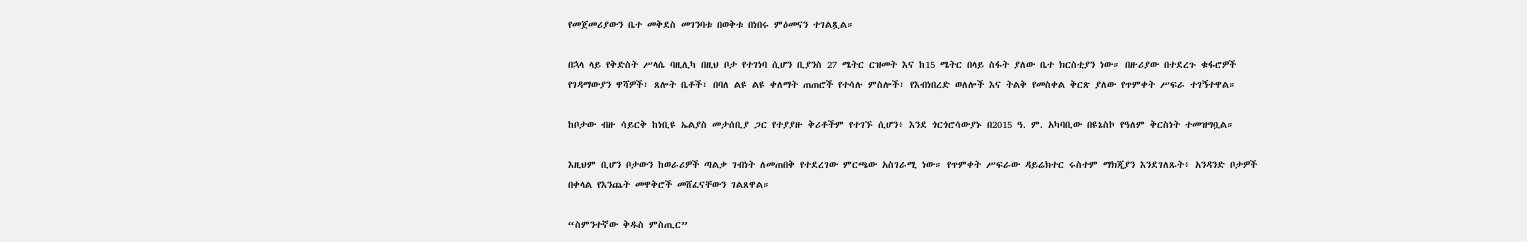የመጀመሪያውን ቤተ መቅደስ መገንባቱ በወቅቱ በነበሩ ምዕመናን ተገልጿል።

በኋላ ላይ የቅድስት ሥላሴ ባዚሊካ በዚህ ቦታ የተገነባ ሲሆን ቢያንስ 27 ሜትር ርዝመት እና ከ15 ሜትር በላይ ስፋት ያለው ቤተ ክርስቲያን ነው። በዙሪያው በተደረጉ ቁፋሮዎች የገዳማውያን ዋሻዎች፣ ጸሎት ቤቶች፣ በባለ ልዩ ልዩ ቀለማት ጠጠሮች የተሳሉ ምስሎች፣ የእብነበረድ ወለሎች እና ትልቅ የመስቀል ቅርጽ ያለው የጥምቀት ሥፍራ ተገኝተዋል።

ከቦታው ብዙ ሳይርቅ ከነቢዩ ኤልያስ መታሰቢያ ጋር የተያያዙ ቅሪቶችም የተገኙ ሲሆን፥ እንደ ጎርጎሮሳውያኑ በ2015 ዓ. ም. አካባቢው በዩኔስኮ የዓለም ቅርስነት ተመዝግቧል።

እዚህም ቢሆን ቦታውን ከወራሪዎች ጣልቃ ገብነት ለመጠበቅ የተደረገው ምርጫው አስገራሚ ነው። የጥምቀት ሥፍራው ዳይሬክተር ሩስተም ማክጂያን እንደገለጹት፥ አንዳንድ ቦታዎች በቀላል የእንጨት መዋቅሮች መሸፈናቸውን ገልጸዋል።

“ስምንተኛው ቅዱስ ምስጢር”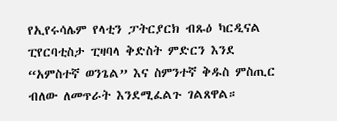የኢየሩሳሌም የላቲን ፓትርያርክ ብጹዕ ካርዲናል ፒየርባቲስታ ፒዛባላ ቅድስት ምድርን እንደ “አምስተኛ ወንጌል” እና ስምንተኛ ቅዱስ ምስጢር ብለው ለመጥራት እንደሚፈልጉ ገልጸዋል።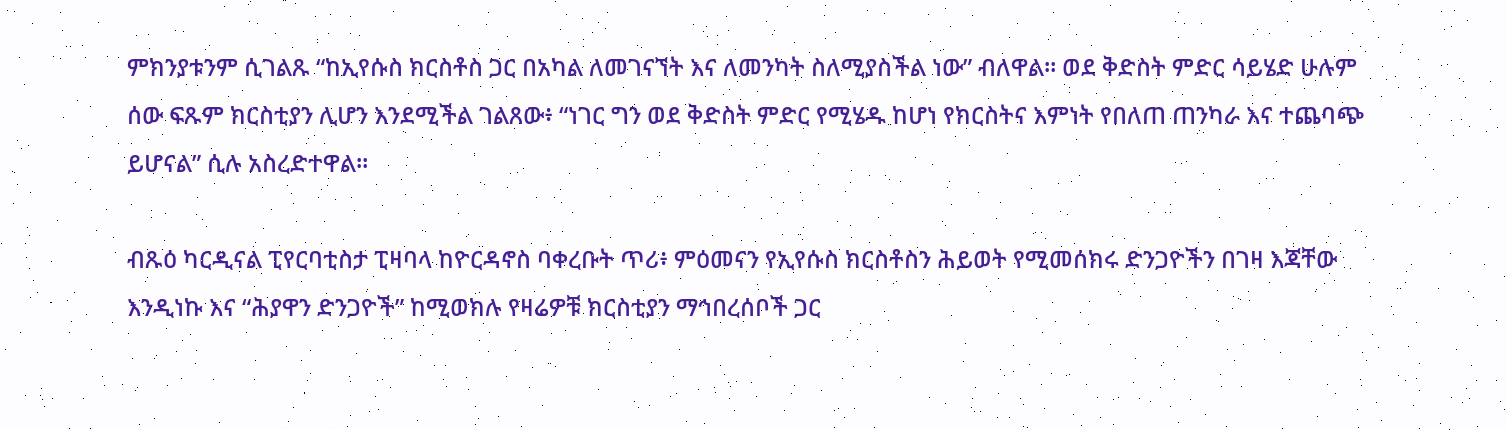ምክንያቱንም ሲገልጹ “ከኢየሱስ ክርስቶስ ጋር በአካል ለመገናኘት እና ለመንካት ስለሚያስችል ነው” ብለዋል። ወደ ቅድስት ምድር ሳይሄድ ሁሉም ሰው ፍጹም ክርስቲያን ሊሆን እንደሚችል ገልጸው፥ “ነገር ግን ወደ ቅድስት ምድር የሚሄዱ ከሆነ የክርስትና እምነት የበለጠ ጠንካራ እና ተጨባጭ ይሆናል” ሲሉ አስረድተዋል።

ብጹዕ ካርዲናል ፒየርባቲስታ ፒዛባላ ከዮርዳኖስ ባቀረቡት ጥሪ፥ ምዕመናን የኢየሱስ ክርስቶስን ሕይወት የሚመሰክሩ ድንጋዮችን በገዛ እጃቸው እንዲነኩ እና “ሕያዋን ድንጋዮች” ከሚወክሉ የዛሬዎቹ ክርስቲያን ማኅበረሰቦች ጋር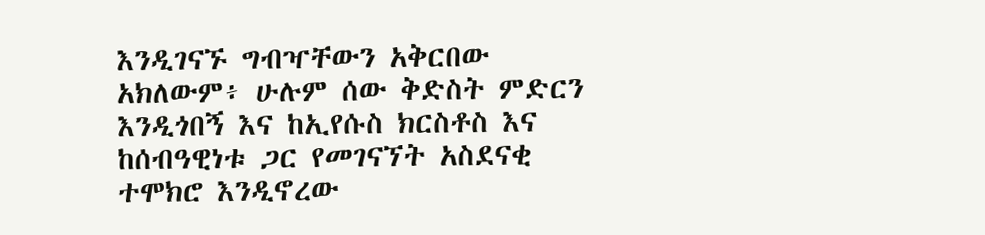እንዲገናኙ ግብዣቸውን አቅርበው አክለውም፥ ሁሉም ሰው ቅድስት ምድርን እንዲጎበኝ እና ከኢየሱስ ክርስቶስ እና ከሰብዓዊነቱ ጋር የመገናኘት አስደናቂ ተሞክሮ እንዲኖረው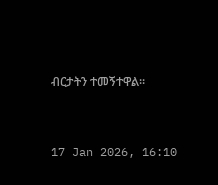ብርታትን ተመኝተዋል።



17 Jan 2026, 16:10